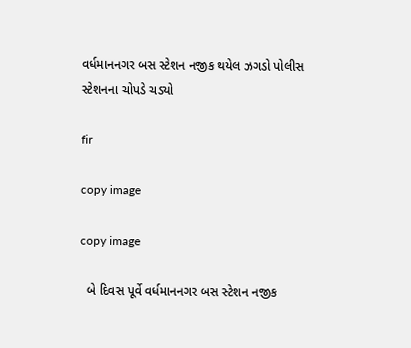વર્ધમાનનગર બસ સ્ટેશન નજીક થયેલ ઝગડો પોલીસ સ્ટેશનના ચોપડે ચડ્યો

fir

copy image

copy image

  બે દિવસ પૂર્વે વર્ધમાનનગર બસ સ્ટેશન નજીક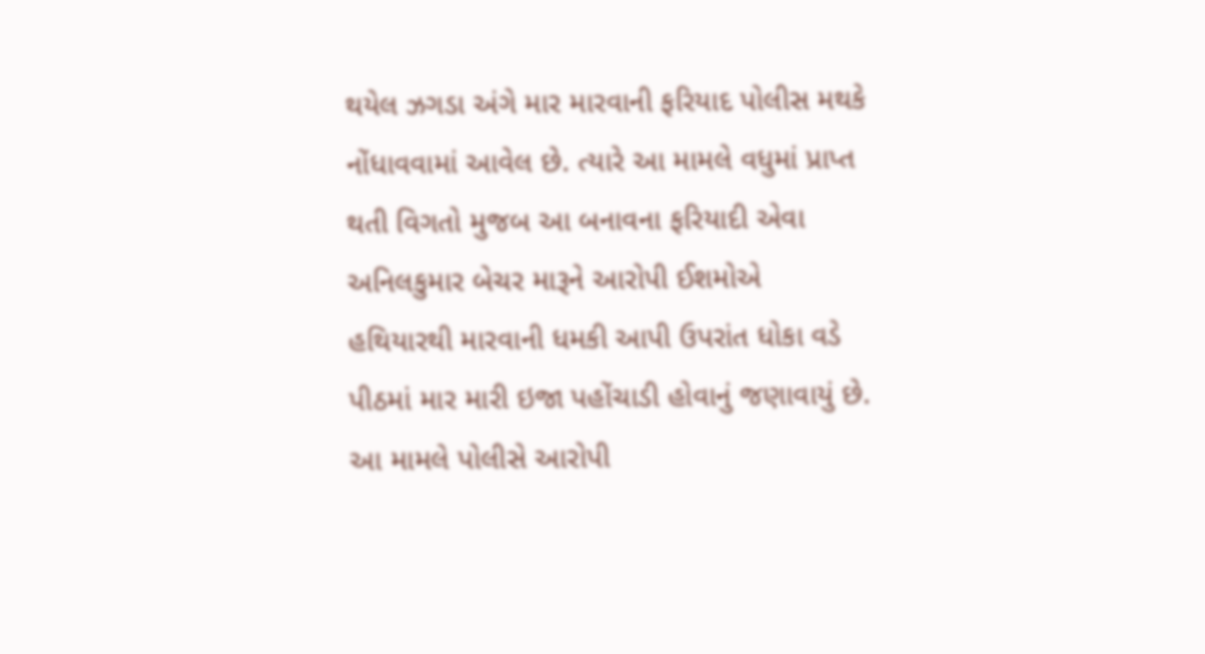થયેલ ઝગડા અંગે માર મારવાની ફરિયાદ પોલીસ મથકે નોંધાવવામાં આવેલ છે. ત્યારે આ મામલે વધુમાં પ્રાપ્ત થતી વિગતો મુજબ આ બનાવના ફરિયાદી એવા અનિલકુમાર બેચર મારૂને આરોપી ઈશમોએ હથિયારથી મારવાની ધમકી આપી ઉપરાંત ધોકા વડે પીઠમાં માર મારી ઇજા પહોંચાડી હોવાનું જણાવાયું છે. આ મામલે પોલીસે આરોપી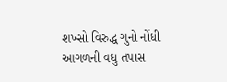શખ્સો વિરુદ્ધ ગુનો નોંધી આગળની વધુ તપાસ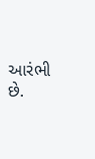આરંભી છે.